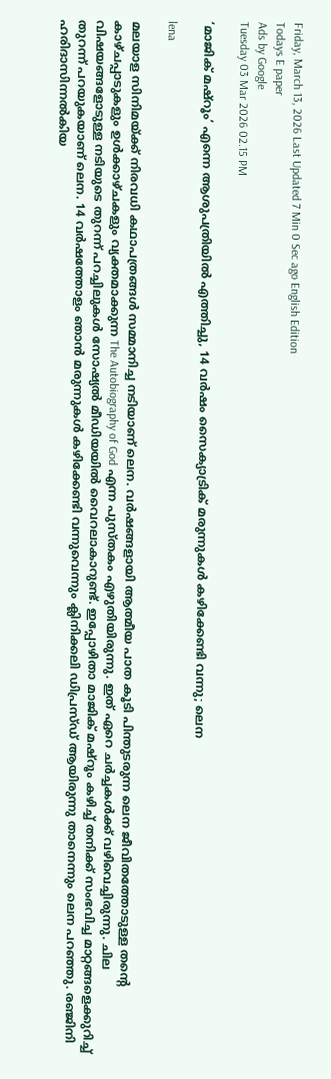Friday, March 13, 2026 Last Updated 7 Min 0 Sec ago English Edition
Todays E paper
Ads by Google
Tuesday 03 Mar 2026 02.15 PM

‘മാജിക് മഷ്‌റൂം’ എന്നെ ആശുപത്രിയില്‍ എത്തിച്ചു, 14 വര്‍ഷം സൈക്യാട്രിക് മരുന്നുകള്‍ കഴിക്കേണ്ടി വന്നു; ലെന

lena

മലയാള സിനിമയ്ക്ക് നിരവധി കഥാപത്രങ്ങൾ സമ്മാനിച്ച നടിയാണ് ലെന. വർഷങ്ങളായി ആത്മീയ പാത കൂടി പിന്തുടരുന്ന ലെന ജീവിതത്തോടുള്ള തന്‍റെ കാഴ്ചപ്പാടുകളും ഉള്‍ക്കാഴ്ചകളും വ്യക്തമാക്കുന്ന The Autobiography of God എന്ന പുസ്തകം എഴുതിയിരുന്നു. ഇത് ഏറെ ചര്‍ച്ചകള്‍ക്ക് വഴിവെച്ചിരുന്നു. ചില വിഷയങ്ങളോടുള്ള നടിയുടെ തുറന്ന് പറച്ചിലുകൾ സോഷ്യൽ മീഡിയയിൽ വൈറലാകാറുണ്ട്. ഇപ്പോഴിതാ മാജിക് മഷ്റൂം കഴിച്ച് തനിക്ക് സംഭവിച്ച മാറ്റങ്ങളെക്കുറിച്ച് തുറന്ന് പറയുകയാണ് ലെന. 14 വർഷത്തോളം ഞാൻ മരുന്നുകൾ കഴിക്കേണ്ടി വന്നുവെന്നും ക്ലിനിക്കലി ഡിപ്രസ്‍ഡ് ആയിരുന്നു താനെന്നും ലെന പറഞ്ഞു. രഞ്ജിനി ഹരിദാസിന്നൽകിയ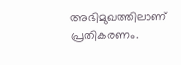അഭിമുഖത്തിലാണ് പ്രതികരണം.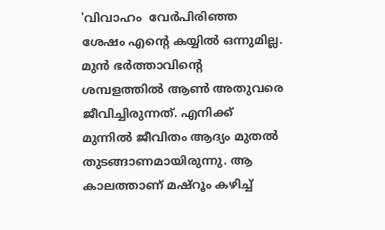'വിവാഹം  വേര്‍പിരിഞ്ഞ ശേഷം എന്റെ കയ്യിൽ ഒന്നുമില്ല. മുൻ ഭർത്താവിന്റെ ശമ്പളത്തിൽ ആൺ അതുവരെ ജീവിച്ചിരുന്നത്. എനിക്ക് മുന്നിൽ ജീവിതം ആദ്യം മുതൽ തുടങ്ങാണമായിരുന്നു. ആ കാലത്താണ് മഷ്റൂം കഴിച്ച്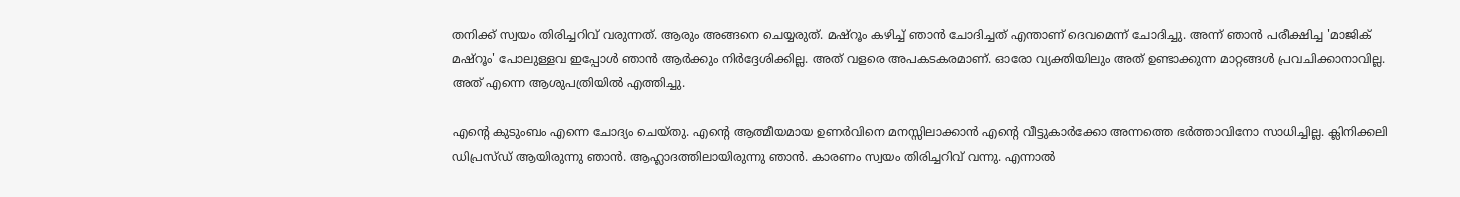തനിക്ക് സ്വയം തിരിച്ചറിവ് വരുന്നത്. ആരും അങ്ങനെ ചെയ്യരുത്. മഷ്റൂം കഴിച്ച് ഞാൻ ചോദിച്ചത് എന്താണ് ദെവമെന്ന് ചോദിച്ചു. അന്ന് ഞാൻ പരീക്ഷിച്ച 'മാജിക് മഷ്റൂം' പോലുള്ളവ ഇപ്പോൾ ഞാൻ ആർക്കും നിർദ്ദേശിക്കില്ല. അത് വളരെ അപകടകരമാണ്. ഓരോ വ്യക്തിയിലും അത് ഉണ്ടാക്കുന്ന മാറ്റങ്ങൾ പ്രവചിക്കാനാവില്ല. അത് എന്നെ ആശുപത്രിയിൽ എത്തിച്ചു.

എന്റെ കുടുംബം എന്നെ ചോദ്യം ചെയ്തു. എന്റെ ആത്മീയമായ ഉണർവിനെ മനസ്സിലാക്കാൻ എന്റെ വീട്ടുകാർക്കോ അന്നത്തെ ഭർത്താവിനോ സാധിച്ചില്ല. ക്ലിനിക്കലി ഡിപ്രസ്‍ഡ് ആയിരുന്നു ഞാൻ. ആഹ്ലാദത്തിലായിരുന്നു ഞാൻ. കാരണം സ്വയം തിരിച്ചറിവ് വന്നു. എന്നാൽ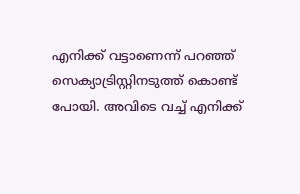എനിക്ക് വട്ടാണെന്ന് പറഞ്ഞ് സെക്യാട്രിസ്റ്റിനടുത്ത് കൊണ്ട് പോയി. അവിടെ വച്ച് എനിക്ക്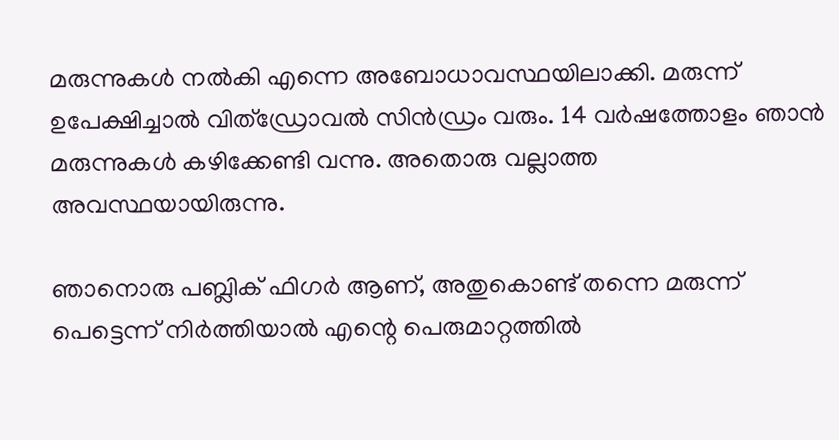മരുന്നുകൾ നൽകി എന്നെ അബോധാവസ്ഥയിലാക്കി. മരുന്ന് ഉപേക്ഷിച്ചാൽ വിത്ഡ്രോവൽ സിൻഡ്രം വരും. 14 വർഷത്തോളം ഞാൻ മരുന്നുകൾ കഴിക്കേണ്ടി വന്നു. അതൊരു വല്ലാത്ത അവസ്ഥയായിരുന്നു.

ഞാനൊരു പബ്ലിക് ഫിഗർ ആണ്, അതുകൊണ്ട് തന്നെ മരുന്ന് പെട്ടെന്ന് നിർത്തിയാൽ എന്റെ പെരുമാറ്റത്തിൽ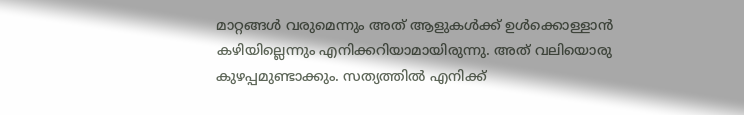മാറ്റങ്ങൾ വരുമെന്നും അത് ആളുകൾക്ക് ഉൾക്കൊള്ളാൻ കഴിയില്ലെന്നും എനിക്കറിയാമായിരുന്നു. അത് വലിയൊരു കുഴപ്പമുണ്ടാക്കും. സത്യത്തിൽ എനിക്ക്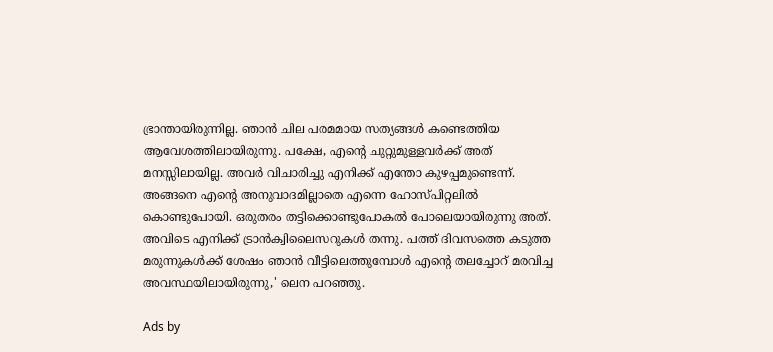ഭ്രാന്തായിരുന്നില്ല. ഞാൻ ചില പരമമായ സത്യങ്ങൾ കണ്ടെത്തിയ ആവേശത്തിലായിരുന്നു. പക്ഷേ, എന്റെ ചുറ്റുമുള്ളവർക്ക് അത് മനസ്സിലായില്ല. അവർ വിചാരിച്ചു എനിക്ക് എന്തോ കുഴപ്പമുണ്ടെന്ന്. അങ്ങനെ എന്റെ അനുവാദമില്ലാതെ എന്നെ ഹോസ്പിറ്റലിൽ കൊണ്ടുപോയി. ഒരുതരം തട്ടിക്കൊണ്ടുപോകൽ പോലെയായിരുന്നു അത്. അവിടെ എനിക്ക് ട്രാൻക്വിലൈസറുകൾ തന്നു. പത്ത് ദിവസത്തെ കടുത്ത മരുന്നുകൾക്ക് ശേഷം ഞാൻ വീട്ടിലെത്തുമ്പോൾ എന്റെ തലച്ചോറ് മരവിച്ച അവസ്ഥയിലായിരുന്നു,' ലെന പറഞ്ഞു.

Ads by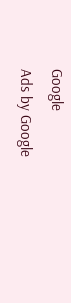Google
Ads by Google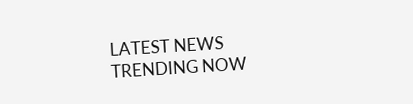LATEST NEWS
TRENDING NOW